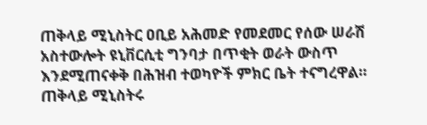ጠቅላይ ሚኒስትር ዐቢይ አሕመድ የመደመር የሰው ሠራሽ አስተውሎት ዩኒቨርሲቲ ግንባታ በጥቂት ወራት ውስጥ እንደሚጠናቀቅ በሕዝብ ተወካዮች ምክር ቤት ተናግረዋል።
ጠቅላይ ሚኒስትሩ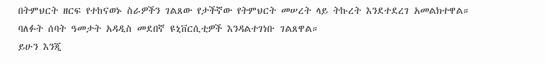በትምህርት ዘርፍ የተከናወኑ ስራዎችን ገልጸው የታችኛው የትምህርት መሠረት ላይ ትኩረት እንደተደረገ አመልክተዋል። ባለፉት ሰባት ዓመታት አዳዲስ መደበኛ ዩኒቨርሲቲዎች እንዳልተገነቡ ገልጸዋል።
ይሁን እንጂ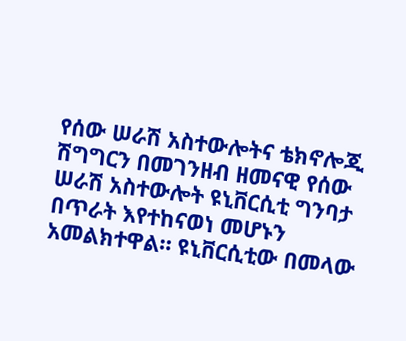የሰው ሠራሽ አስተውሎትና ቴክኖሎጂ ሽግግርን በመገንዘብ ዘመናዊ የሰው ሠራሽ አስተውሎት ዩኒቨርሲቲ ግንባታ በጥራት እየተከናወነ መሆኑን አመልክተዋል። ዩኒቨርሲቲው በመላው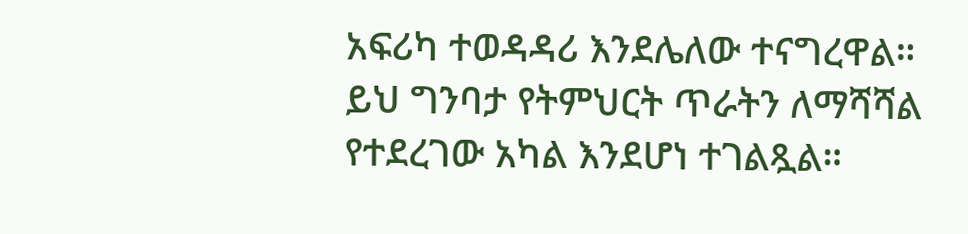አፍሪካ ተወዳዳሪ እንደሌለው ተናግረዋል።
ይህ ግንባታ የትምህርት ጥራትን ለማሻሻል የተደረገው አካል እንደሆነ ተገልጿል።